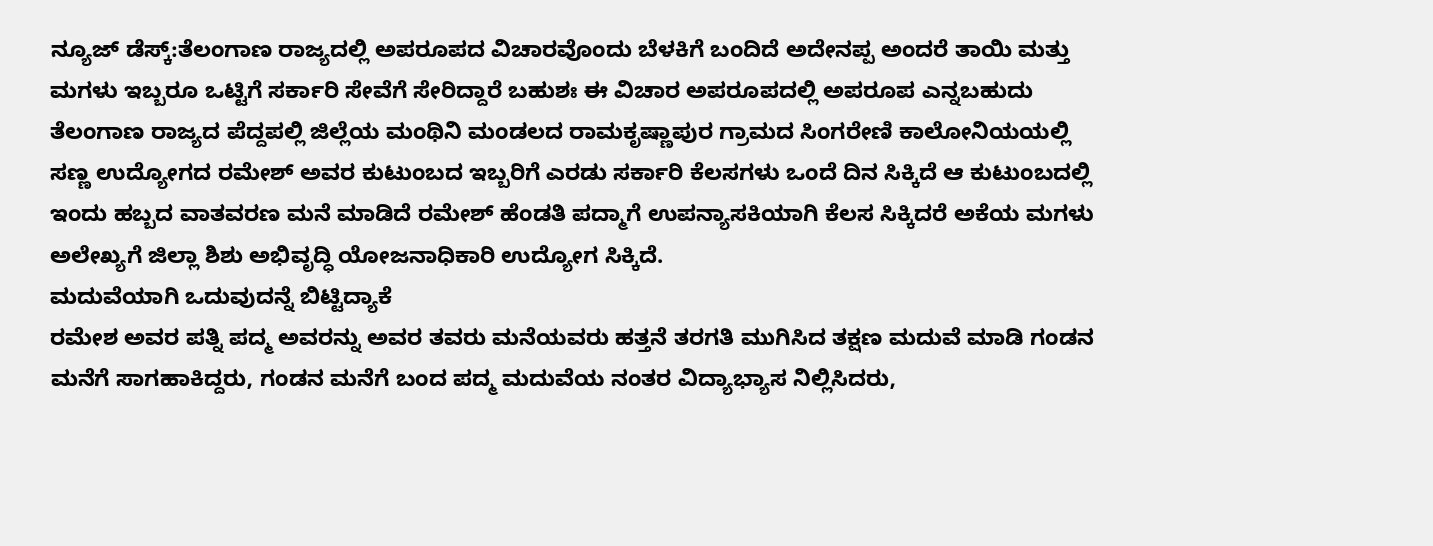ನ್ಯೂಜ್ ಡೆಸ್ಕ್:ತೆಲಂಗಾಣ ರಾಜ್ಯದಲ್ಲಿ ಅಪರೂಪದ ವಿಚಾರವೊಂದು ಬೆಳಕಿಗೆ ಬಂದಿದೆ ಅದೇನಪ್ಪ ಅಂದರೆ ತಾಯಿ ಮತ್ತು ಮಗಳು ಇಬ್ಬರೂ ಒಟ್ಟಿಗೆ ಸರ್ಕಾರಿ ಸೇವೆಗೆ ಸೇರಿದ್ದಾರೆ ಬಹುಶಃ ಈ ವಿಚಾರ ಅಪರೂಪದಲ್ಲಿ ಅಪರೂಪ ಎನ್ನಬಹುದು ತೆಲಂಗಾಣ ರಾಜ್ಯದ ಪೆದ್ದಪಲ್ಲಿ ಜಿಲ್ಲೆಯ ಮಂಥಿನಿ ಮಂಡಲದ ರಾಮಕೃಷ್ಣಾಪುರ ಗ್ರಾಮದ ಸಿಂಗರೇಣಿ ಕಾಲೋನಿಯಯಲ್ಲಿ ಸಣ್ಣ ಉದ್ಯೋಗದ ರಮೇಶ್ ಅವರ ಕುಟುಂಬದ ಇಬ್ಬರಿಗೆ ಎರಡು ಸರ್ಕಾರಿ ಕೆಲಸಗಳು ಒಂದೆ ದಿನ ಸಿಕ್ಕಿದೆ ಆ ಕುಟುಂಬದಲ್ಲಿ ಇಂದು ಹಬ್ಬದ ವಾತವರಣ ಮನೆ ಮಾಡಿದೆ ರಮೇಶ್ ಹೆಂಡತಿ ಪದ್ಮಾಗೆ ಉಪನ್ಯಾಸಕಿಯಾಗಿ ಕೆಲಸ ಸಿಕ್ಕಿದರೆ ಅಕೆಯ ಮಗಳು ಅಲೇಖ್ಯಗೆ ಜಿಲ್ಲಾ ಶಿಶು ಅಭಿವೃದ್ಧಿ ಯೋಜನಾಧಿಕಾರಿ ಉದ್ಯೋಗ ಸಿಕ್ಕಿದೆ.
ಮದುವೆಯಾಗಿ ಒದುವುದನ್ನೆ ಬಿಟ್ಟಿದ್ಯಾಕೆ
ರಮೇಶ ಅವರ ಪತ್ನಿ ಪದ್ಮ ಅವರನ್ನು ಅವರ ತವರು ಮನೆಯವರು ಹತ್ತನೆ ತರಗತಿ ಮುಗಿಸಿದ ತಕ್ಷಣ ಮದುವೆ ಮಾಡಿ ಗಂಡನ ಮನೆಗೆ ಸಾಗಹಾಕಿದ್ದರು, ಗಂಡನ ಮನೆಗೆ ಬಂದ ಪದ್ಮ ಮದುವೆಯ ನಂತರ ವಿದ್ಯಾಭ್ಯಾಸ ನಿಲ್ಲಿಸಿದರು,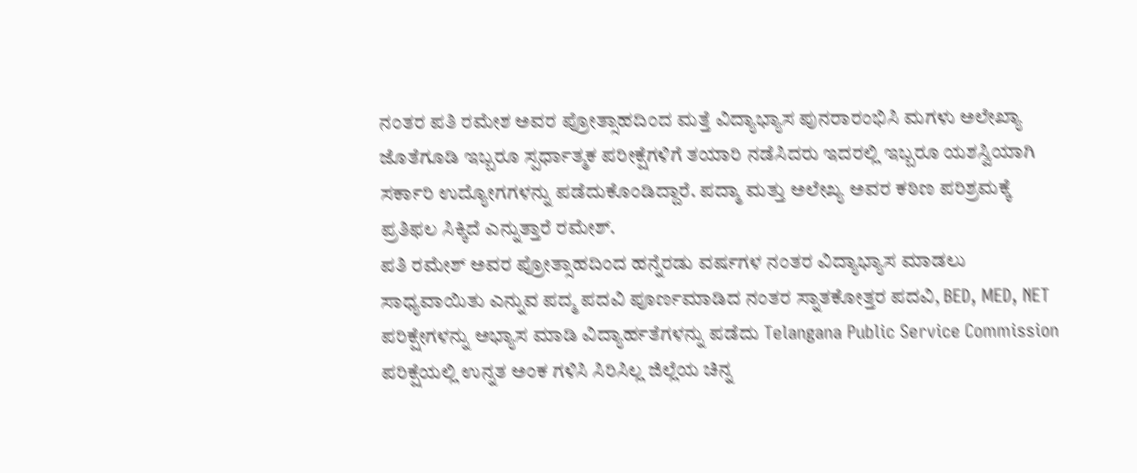ನಂತರ ಪತಿ ರಮೇಶ ಅವರ ಪ್ರೋತ್ಸಾಹದಿಂದ ಮತ್ತೆ ವಿದ್ಯಾಭ್ಯಾಸ ಪುನರಾರಂಭಿಸಿ ಮಗಳು ಅಲೇಖ್ಯಾ ಜೊತೆಗೂಡಿ ಇಬ್ಬರೂ ಸ್ಪರ್ಧಾತ್ಮಕ ಪರೀಕ್ಷೆಗಳಿಗೆ ತಯಾರಿ ನಡೆಸಿದರು ಇದರಲ್ಲಿ ಇಬ್ಬರೂ ಯಶಸ್ವಿಯಾಗಿ ಸರ್ಕಾರಿ ಉದ್ಯೋಗಗಳನ್ನು ಪಡೆದುಕೊಂಡಿದ್ದಾರೆ. ಪದ್ಮಾ ಮತ್ತು ಅಲೇಖ್ಯ ಅವರ ಕಠಿಣ ಪರಿಶ್ರಮಕ್ಕೆ ಪ್ರತಿಫಲ ಸಿಕ್ಕಿದೆ ಎನ್ನುತ್ತಾರೆ ರಮೇಶ್.
ಪತಿ ರಮೇಶ್ ಅವರ ಪ್ರೋತ್ಸಾಹದಿಂದ ಹನ್ನೆರಡು ವರ್ಷಗಳ ನಂತರ ವಿದ್ಯಾಭ್ಯಾಸ ಮಾಡಲು ಸಾಧ್ಯವಾಯಿತು ಎನ್ನುವ ಪದ್ಮ ಪದವಿ ಪೂರ್ಣಮಾಡಿದ ನಂತರ ಸ್ನಾತಕೋತ್ತರ ಪದವಿ, BED, MED, NET ಪರಿಕ್ಷೇಗಳನ್ನು ಅಭ್ಯಾಸ ಮಾಡಿ ವಿದ್ಯಾರ್ಹತೆಗಳನ್ನು ಪಡೆದು Telangana Public Service Commission ಪರಿಕ್ಷೆಯಲ್ಲಿ ಉನ್ನತ ಅಂಕ ಗಳಿಸಿ ಸಿರಿಸಿಲ್ಲ ಜಿಲ್ಲೆಯ ಚಿನ್ನ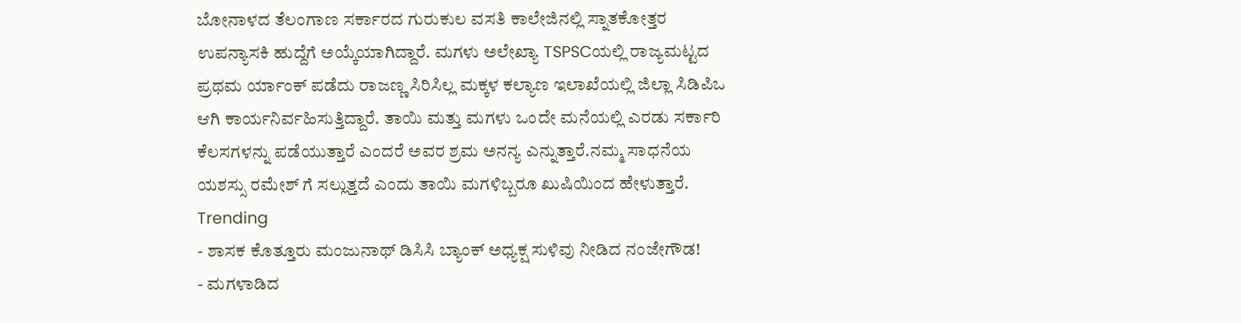ಬೋನಾಳದ ತೆಲಂಗಾಣ ಸರ್ಕಾರದ ಗುರುಕುಲ ವಸತಿ ಕಾಲೇಜಿನಲ್ಲಿ ಸ್ನಾತಕೋತ್ತರ ಉಪನ್ಯಾಸಕಿ ಹುದ್ದೆಗೆ ಅಯ್ಕೆಯಾಗಿದ್ದಾರೆ. ಮಗಳು ಅಲೇಖ್ಯಾ TSPSCಯಲ್ಲಿ ರಾಜ್ಯಮಟ್ಟದ ಪ್ರಥಮ ರ್ಯಾಂಕ್ ಪಡೆದು ರಾಜಣ್ಣ ಸಿರಿಸಿಲ್ಲ ಮಕ್ಕಳ ಕಲ್ಯಾಣ ಇಲಾಖೆಯಲ್ಲಿ ಜಿಲ್ಲಾ ಸಿಡಿಪಿಒ ಆಗಿ ಕಾರ್ಯನಿರ್ವಹಿಸುತ್ತಿದ್ದಾರೆ. ತಾಯಿ ಮತ್ತು ಮಗಳು ಒಂದೇ ಮನೆಯಲ್ಲಿ ಎರಡು ಸರ್ಕಾರಿ ಕೆಲಸಗಳನ್ನು ಪಡೆಯುತ್ತಾರೆ ಎಂದರೆ ಅವರ ಶ್ರಮ ಅನನ್ಯ ಎನ್ನುತ್ತಾರೆ.ನಮ್ಮ ಸಾಧನೆಯ ಯಶಸ್ಸು ರಮೇಶ್ ಗೆ ಸಲ್ಲುತ್ತದೆ ಎಂದು ತಾಯಿ ಮಗಳಿಬ್ಬರೂ ಖುಷಿಯಿಂದ ಹೇಳುತ್ತಾರೆ.
Trending
- ಶಾಸಕ ಕೊತ್ತೂರು ಮಂಜುನಾಥ್ ಡಿಸಿಸಿ ಬ್ಯಾಂಕ್ ಅಧ್ಯಕ್ಷ ಸುಳಿವು ನೀಡಿದ ನಂಜೇಗೌಡ!
- ಮಗಳಾಡಿದ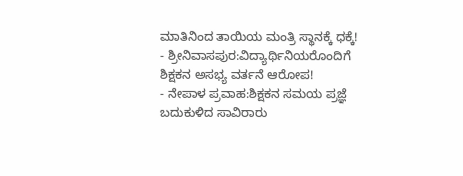ಮಾತಿನಿಂದ ತಾಯಿಯ ಮಂತ್ರಿ ಸ್ಥಾನಕ್ಕೆ ಧಕ್ಕೆ!
- ಶ್ರೀನಿವಾಸಪುರ:ವಿದ್ಯಾರ್ಥಿನಿಯರೊಂದಿಗೆ ಶಿಕ್ಷಕನ ಅಸಭ್ಯ ವರ್ತನೆ ಆರೋಪ!
- ನೇಪಾಳ ಪ್ರವಾಹ:ಶಿಕ್ಷಕನ ಸಮಯ ಪ್ರಜ್ಞೆ ಬದುಕುಳಿದ ಸಾವಿರಾರು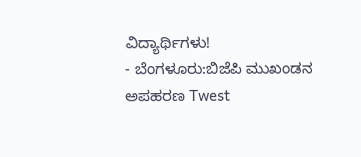ವಿದ್ಯಾರ್ಥಿಗಳು!
- ಬೆಂಗಳೂರು:ಬಿಜೆಪಿ ಮುಖಂಡನ ಅಪಹರಣ Twest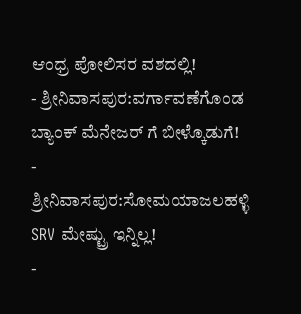ಆಂಧ್ರ ಪೋಲಿಸರ ವಶದಲ್ಲಿ!
- ಶ್ರೀನಿವಾಸಪುರ:ವರ್ಗಾವಣೆಗೊಂಡ ಬ್ಯಾಂಕ್ ಮೆನೇಜರ್ ಗೆ ಬೀಳ್ಕೊಡುಗೆ!
- ಶ್ರೀನಿವಾಸಪುರ:ಸೋಮಯಾಜಲಹಳ್ಳಿ SRV ಮೇಷ್ಟ್ರು ಇನ್ನಿಲ್ಲ!
-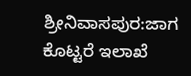ಶ್ರೀನಿವಾಸಪುರ:ಜಾಗ ಕೊಟ್ಟರೆ ಇಲಾಖೆ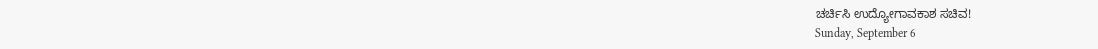ಚರ್ಚಿಸಿ ಉದ್ಯೋಗಾವಕಾಶ ಸಚಿವ!
Sunday, September 6